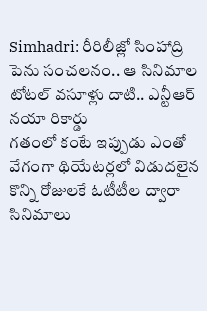Simhadri: రీరిలీజ్లో సింహాద్రి పెను సంచలనం.. ఆ సినిమాల టోటల్ వసూళ్లు దాటి.. ఎన్టీఆర్ నయా రికార్డు
గతంలో కంటే ఇప్పుడు ఎంతో వేగంగా థియేటర్లలో విడుదలైన కొన్ని రోజులకే ఓటీటీల ద్వారా సినిమాలు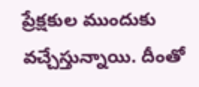ప్రేక్షకుల ముందుకు వచ్చేస్తున్నాయి. దీంతో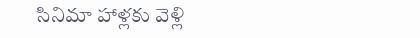సినిమా హాళ్లకు వెళ్లి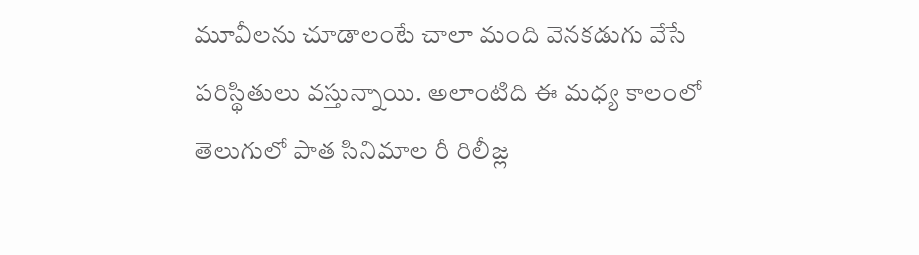మూవీలను చూడాలంటే చాలా మంది వెనకడుగు వేసే పరిస్థితులు వస్తున్నాయి. అలాంటిది ఈ మధ్య కాలంలో తెలుగులో పాత సినిమాల రీ రిలీజ్ల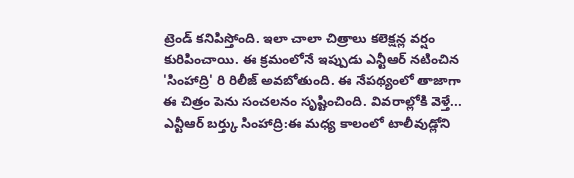ట్రెండ్ కనిపిస్తోంది. ఇలా చాలా చిత్రాలు కలెక్షన్ల వర్షం కురిపించాయి. ఈ క్రమంలోనే ఇప్పుడు ఎన్టీఆర్ నటించిన 'సింహాద్రి' రి రిలీజ్ అవబోతుంది. ఈ నేపథ్యంలో తాజాగా ఈ చిత్రం పెను సంచలనం సృష్టించింది. వివరాల్లోకి వెళ్తే...
ఎన్టీఆర్ బర్త్కు సింహాద్రి:ఈ మధ్య కాలంలో టాలీవుడ్లోని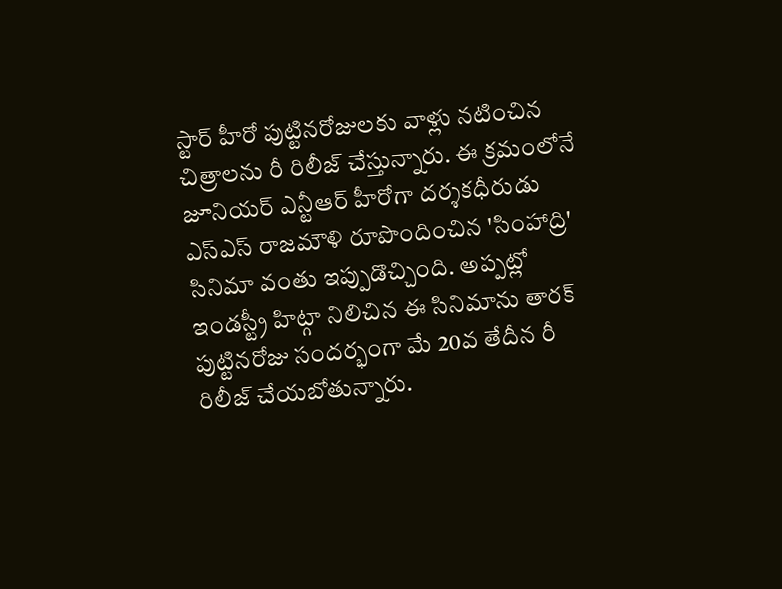స్టార్ హీరో పుట్టినరోజులకు వాళ్లు నటించిన చిత్రాలను రీ రిలీజ్ చేస్తున్నారు. ఈ క్రమంలోనే జూనియర్ ఎన్టీఆర్ హీరోగా దర్శకధీరుడు ఎస్ఎస్ రాజమౌళి రూపొందించిన 'సింహాద్రి' సినిమా వంతు ఇప్పుడొచ్చింది. అప్పట్లో ఇండస్ట్రీ హిట్గా నిలిచిన ఈ సినిమాను తారక్ పుట్టినరోజు సందర్భంగా మే 20వ తేదీన రీ రిలీజ్ చేయబోతున్నారు.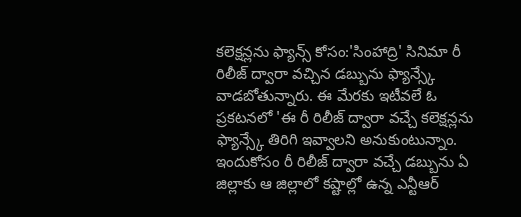కలెక్షన్లను ఫ్యాన్స్ కోసం:'సింహాద్రి' సినిమా రీ రిలీజ్ ద్వారా వచ్చిన డబ్బును ఫ్యాన్స్కే వాడబోతున్నారు. ఈ మేరకు ఇటీవలే ఓ ప్రకటనలో 'ఈ రీ రిలీజ్ ద్వారా వచ్చే కలెక్షన్లను ఫ్యాన్స్కే తిరిగి ఇవ్వాలని అనుకుంటున్నాం. ఇందుకోసం రీ రిలీజ్ ద్వారా వచ్చే డబ్బును ఏ జిల్లాకు ఆ జిల్లాలో కష్టాల్లో ఉన్న ఎన్టీఆర్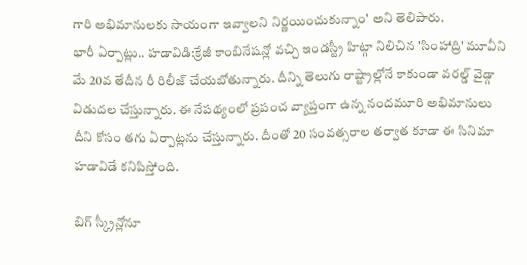గారి అభిమానులకు సాయంగా ఇవ్వాలని నిర్ణయించుకున్నాం' అని తెలిపారు.
భారీ ఏర్పాట్లు.. హడావిడి:క్రేజీ కాంబినేషన్లో వచ్చి ఇండస్ట్రీ హిట్గా నిలిచిన 'సింహాద్రి' మూవీని మే 20వ తేదీన రీ రిలీజ్ చేయబోతున్నారు. దీన్ని తెలుగు రాష్ట్రాల్లోనే కాకుండా వరల్డ్ వైడ్గా విడుదల చేస్తున్నారు. ఈ నేపథ్యంలో ప్రపంచ వ్యాప్తంగా ఉన్న నందమూరి అభిమానులు దీని కోసం తగు ఏర్పాట్లను చేస్తున్నారు. దీంతో 20 సంవత్సరాల తర్వాత కూడా ఈ సినిమా హడావిడే కనిపిస్తోంది.

బిగ్ స్క్రీన్లోనూ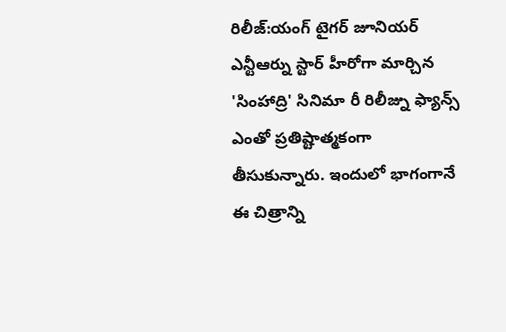రిలీజ్:యంగ్ టైగర్ జూనియర్ ఎన్టీఆర్ను స్టార్ హీరోగా మార్చిన 'సింహాద్రి' సినిమా రీ రిలీజ్ను ఫ్యాన్స్ ఎంతో ప్రతిష్టాత్మకంగా తీసుకున్నారు. ఇందులో భాగంగానే ఈ చిత్రాన్ని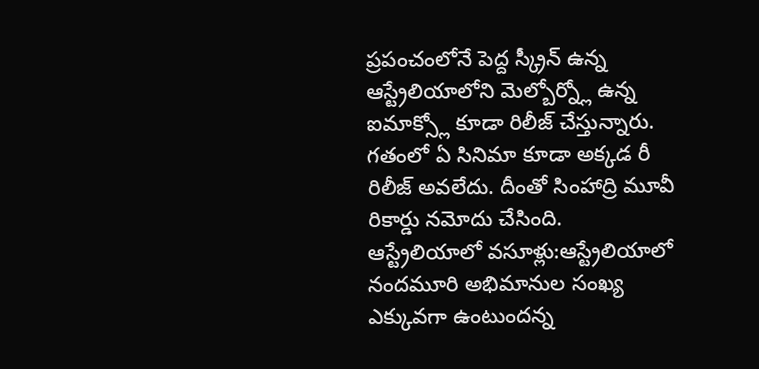ప్రపంచంలోనే పెద్ద స్క్రీన్ ఉన్న ఆస్ట్రేలియాలోని మెల్బోర్న్లో ఉన్న ఐమాక్స్లో కూడా రిలీజ్ చేస్తున్నారు. గతంలో ఏ సినిమా కూడా అక్కడ రీ రిలీజ్ అవలేదు. దీంతో సింహాద్రి మూవీ రికార్డు నమోదు చేసింది.
ఆస్ట్రేలియాలో వసూళ్లు:ఆస్ట్రేలియాలో నందమూరి అభిమానుల సంఖ్య ఎక్కువగా ఉంటుందన్న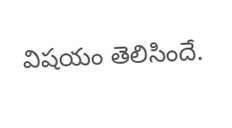విషయం తెలిసిందే.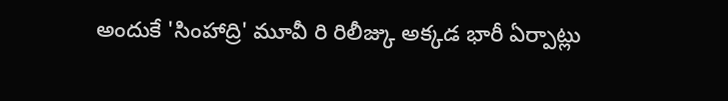అందుకే 'సింహాద్రి' మూవీ రి రిలీజ్కు అక్కడ భారీ ఏర్పాట్లు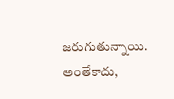జరుగుతున్నాయి. అంతేకాదు,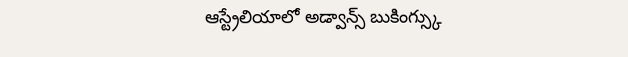ఆస్ట్రేలియాలో అడ్వాన్స్ బుకింగ్స్కు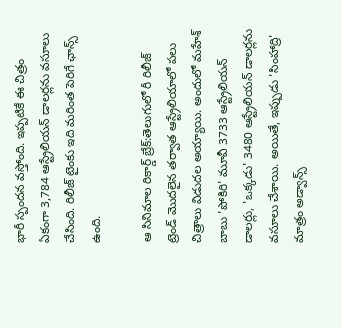భారీ స్పందన వస్తోంది. ఇప్పటికే ఈ చిత్రం ఏకంగా 3,784 ఆస్ట్రేలియన్ డాలర్లను వసూలు చేసింది. రిలీజ్ టైంకు ఇది మరింత పెరిగే ఛాన్స్ ఉంది.

ఆ సినిమాల రికార్డ్ బ్రేక్:తెలుగులో రీ రిలీజ్ ట్రెండ్ మొదలైన తర్వాత ఆస్ట్రేలియాలో పలు చిత్రాలు విడుదల అయ్యాయి. అందులో మహేశ్ బాబు 'పోకిరి' మూవీ 3733 ఆస్ట్రేలియన్ డాలర్లు, 'ఒక్కడు' 3480 ఆస్ట్రేలియన్ డాలర్లను వసూలు చేశాయి. అయితే, ఇప్పుడు 'సింహాద్రి' మాత్రం అడ్వాన్స్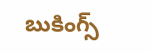బుకింగ్స్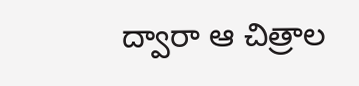ద్వారా ఆ చిత్రాల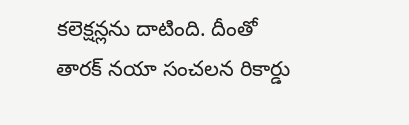కలెక్షన్లను దాటింది. దీంతో తారక్ నయా సంచలన రికార్డు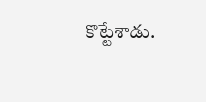కొట్టేశాడు.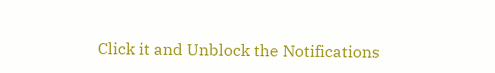Click it and Unblock the Notifications